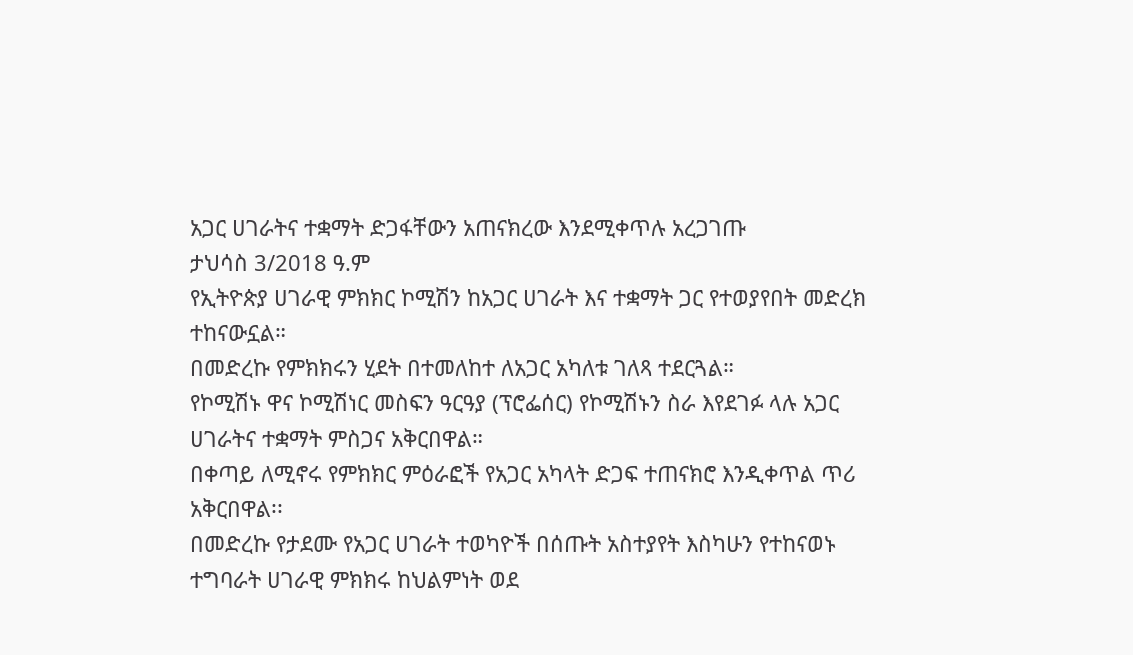አጋር ሀገራትና ተቋማት ድጋፋቸውን አጠናክረው እንደሚቀጥሉ አረጋገጡ
ታህሳስ 3/2018 ዓ.ም
የኢትዮጵያ ሀገራዊ ምክክር ኮሚሽን ከአጋር ሀገራት እና ተቋማት ጋር የተወያየበት መድረክ ተከናውኗል።
በመድረኩ የምክክሩን ሂደት በተመለከተ ለአጋር አካለቱ ገለጻ ተደርጓል።
የኮሚሽኑ ዋና ኮሚሽነር መስፍን ዓርዓያ (ፕሮፌሰር) የኮሚሽኑን ስራ እየደገፉ ላሉ አጋር ሀገራትና ተቋማት ምስጋና አቅርበዋል።
በቀጣይ ለሚኖሩ የምክክር ምዕራፎች የአጋር አካላት ድጋፍ ተጠናክሮ እንዲቀጥል ጥሪ አቅርበዋል፡፡
በመድረኩ የታደሙ የአጋር ሀገራት ተወካዮች በሰጡት አስተያየት እስካሁን የተከናወኑ ተግባራት ሀገራዊ ምክክሩ ከህልምነት ወደ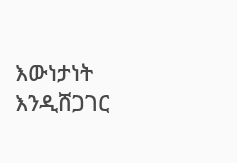እውነታነት እንዲሸጋገር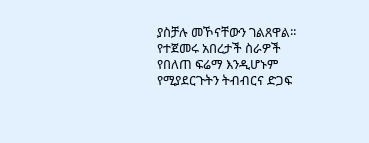ያስቻሉ መኾናቸውን ገልጸዋል፡፡
የተጀመሩ አበረታች ስራዎች የበለጠ ፍሬማ እንዲሆኑም የሚያደርጉትን ትብብርና ድጋፍ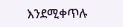እንደሚቀጥሉ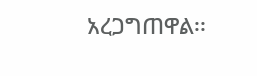አረጋግጠዋል፡፡